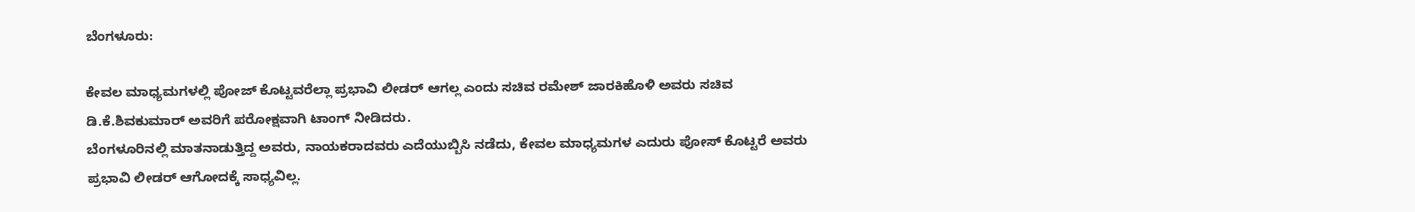ಬೆಂಗಳೂರು:

ಕೇವಲ ಮಾಧ್ಯಮಗಳಲ್ಲಿ ಪೋಜ್ ಕೊಟ್ಟವರೆಲ್ಲಾ ಪ್ರಭಾವಿ ಲೀಡರ್ ಆಗಲ್ಲ ಎಂದು ಸಚಿವ ರಮೇಶ್ ಜಾರಕಿಹೊಳಿ ಅವರು ಸಚಿವ ಡಿ.ಕೆ.ಶಿವಕುಮಾರ್ ಅವರಿಗೆ ಪರೋಕ್ಷವಾಗಿ ಟಾಂಗ್ ನೀಡಿದರು.
ಬೆಂಗಳೂರಿನಲ್ಲಿ ಮಾತನಾಡುತ್ತಿದ್ದ ಅವರು, ನಾಯಕರಾದವರು ಎದೆಯುಬ್ಬಿಸಿ ನಡೆದು, ಕೇವಲ ಮಾಧ್ಯಮಗಳ ಎದುರು ಪೋಸ್ ಕೊಟ್ಟರೆ ಅವರು ಪ್ರಭಾವಿ ಲೀಡರ್ ಆಗೋದಕ್ಕೆ ಸಾಧ್ಯವಿಲ್ಲ.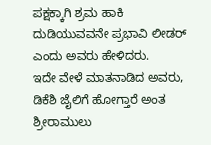ಪಕ್ಷಕ್ಕಾಗಿ ಶ್ರಮ ಹಾಕಿ ದುಡಿಯುವವನೇ ಪ್ರಭಾವಿ ಲೀಡರ್ ಎಂದು ಅವರು ಹೇಳಿದರು.
ಇದೇ ವೇಳೆ ಮಾತನಾಡಿದ ಅವರು, ಡಿಕೆಶಿ ಜೈಲಿಗೆ ಹೋಗ್ತಾರೆ ಅಂತ ಶ್ರೀರಾಮುಲು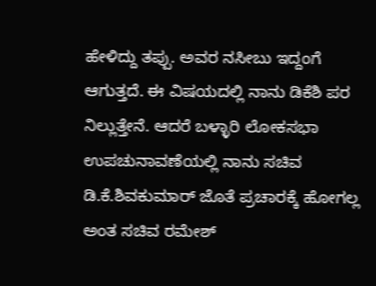ಹೇಳಿದ್ದು ತಪ್ಪು. ಅವರ ನಸೀಬು ಇದ್ದಂಗೆ ಆಗುತ್ತದೆ. ಈ ವಿಷಯದಲ್ಲಿ ನಾನು ಡಿಕೆಶಿ ಪರ ನಿಲ್ಲುತ್ತೇನೆ. ಆದರೆ ಬಳ್ಳಾರಿ ಲೋಕಸಭಾ ಉಪಚುನಾವಣೆಯಲ್ಲಿ ನಾನು ಸಚಿವ ಡಿ.ಕೆ.ಶಿವಕುಮಾರ್ ಜೊತೆ ಪ್ರಚಾರಕ್ಕೆ ಹೋಗಲ್ಲ ಅಂತ ಸಚಿವ ರಮೇಶ್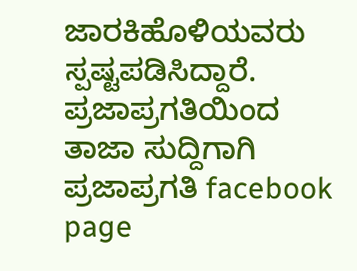ಜಾರಕಿಹೊಳಿಯವರು ಸ್ಪಷ್ಟಪಡಿಸಿದ್ದಾರೆ.
ಪ್ರಜಾಪ್ರಗತಿಯಿಂದ ತಾಜಾ ಸುದ್ದಿಗಾಗಿ ಪ್ರಜಾಪ್ರಗತಿ facebook page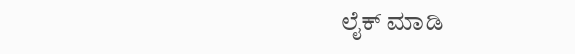ಲೈಕ್ ಮಾಡಿ